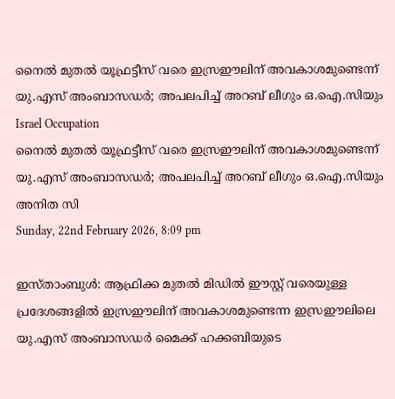നൈല്‍ മുതല്‍ യൂഫ്രട്ടീസ് വരെ ഇസ്രഈലിന് അവകാശമുണ്ടെന്ന് യു.എസ് അംബാസഡര്‍; അപലപിച്ച് അറബ് ലീഗും ഒ.ഐ.സിയും
Israel Occupation
നൈല്‍ മുതല്‍ യൂഫ്രട്ടീസ് വരെ ഇസ്രഈലിന് അവകാശമുണ്ടെന്ന് യു.എസ് അംബാസഡര്‍; അപലപിച്ച് അറബ് ലീഗും ഒ.ഐ.സിയും
അനിത സി
Sunday, 22nd February 2026, 8:09 pm

ഇസ്താംബുള്‍: ആഫ്രിക്ക മുതല്‍ മിഡില്‍ ഈസ്റ്റ് വരെയുള്ള പ്രദേശങ്ങളില്‍ ഇസ്രഈലിന് അവകാശമുണ്ടെന്ന ഇസ്രഈലിലെ യു.എസ് അംബാസഡര്‍ മൈക്ക് ഹക്കബിയുടെ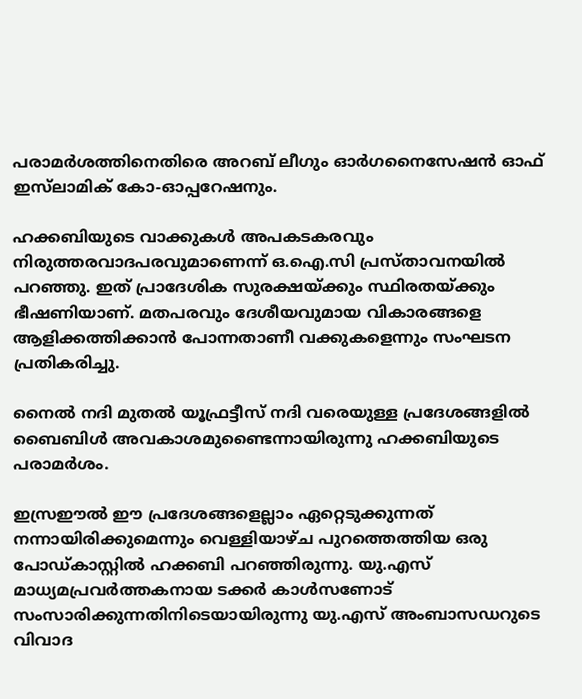പരാമര്‍ശത്തിനെതിരെ അറബ് ലീഗും ഓര്‍ഗനൈസേഷന്‍ ഓഫ് ഇസ്‌ലാമിക് കോ-ഓപ്പറേഷനും.

ഹക്കബിയുടെ വാക്കുകള്‍ അപകടകരവും നിരുത്തരവാദപരവുമാണെന്ന് ഒ.ഐ.സി പ്രസ്താവനയില്‍ പറഞ്ഞു. ഇത് പ്രാദേശിക സുരക്ഷയ്ക്കും സ്ഥിരതയ്ക്കും ഭീഷണിയാണ്. മതപരവും ദേശീയവുമായ വികാരങ്ങളെ ആളിക്കത്തിക്കാന്‍ പോന്നതാണീ വക്കുകളെന്നും സംഘടന പ്രതികരിച്ചു.

നൈല്‍ നദി മുതല്‍ യൂഫ്രട്ടീസ് നദി വരെയുള്ള പ്രദേശങ്ങളില്‍ ബൈബിള്‍ അവകാശമുണ്ടൈന്നായിരുന്നു ഹക്കബിയുടെ പരാമര്‍ശം.

ഇസ്രഈല്‍ ഈ പ്രദേശങ്ങളെല്ലാം ഏറ്റെടുക്കുന്നത് നന്നായിരിക്കുമെന്നും വെള്ളിയാഴ്ച പുറത്തെത്തിയ ഒരു പോഡ്കാസ്റ്റില്‍ ഹക്കബി പറഞ്ഞിരുന്നു. യു.എസ് മാധ്യമപ്രവര്‍ത്തകനായ ടക്കര്‍ കാള്‍സണോട് സംസാരിക്കുന്നതിനിടെയായിരുന്നു യു.എസ് അംബാസഡറുടെ വിവാദ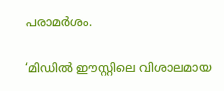പരാമര്‍ശം.

‘മിഡില്‍ ഈസ്റ്റിലെ വിശാലമായ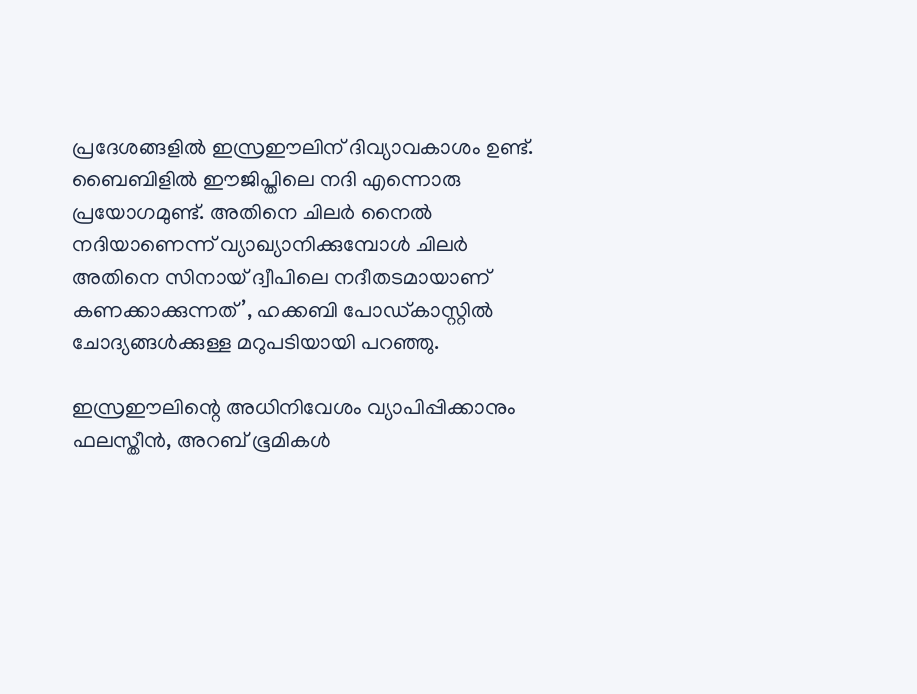പ്രദേശങ്ങളില്‍ ഇസ്രഈലിന് ദിവ്യാവകാശം ഉണ്ട്. ബൈബിളില്‍ ഈജിപ്തിലെ നദി എന്നൊരു പ്രയോഗമുണ്ട്. അതിനെ ചിലര്‍ നൈല്‍ നദിയാണെന്ന് വ്യാഖ്യാനിക്കുമ്പോള്‍ ചിലര്‍ അതിനെ സിനായ് ദ്വീപിലെ നദീതടമായാണ് കണക്കാക്കുന്നത്’, ഹക്കബി പോഡ്കാസ്റ്റില്‍ ചോദ്യങ്ങള്‍ക്കുള്ള മറുപടിയായി പറഞ്ഞു.

ഇസ്രഈലിന്റെ അധിനിവേശം വ്യാപിപ്പിക്കാനും ഫലസ്തീന്‍, അറബ് ഭൂമികള്‍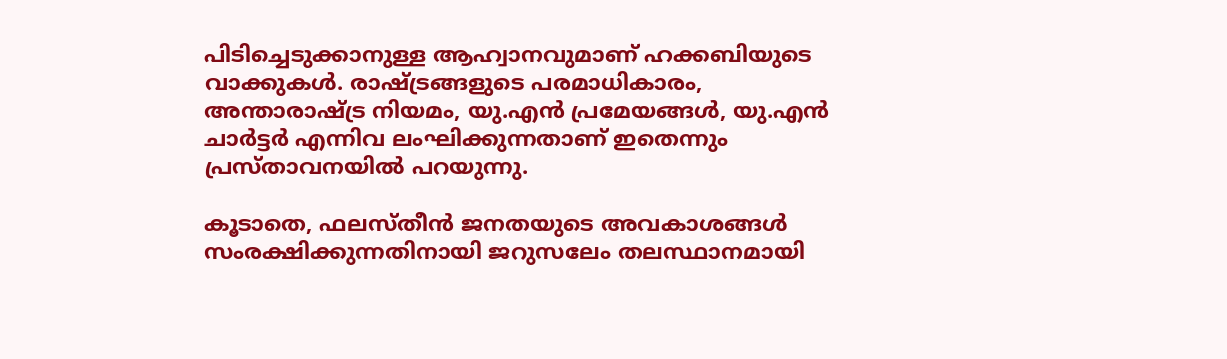പിടിച്ചെടുക്കാനുള്ള ആഹ്വാനവുമാണ് ഹക്കബിയുടെ വാക്കുകള്‍. രാഷ്ട്രങ്ങളുടെ പരമാധികാരം, അന്താരാഷ്ട്ര നിയമം, യു.എന്‍ പ്രമേയങ്ങള്‍, യു.എന്‍ ചാര്‍ട്ടര്‍ എന്നിവ ലംഘിക്കുന്നതാണ് ഇതെന്നും പ്രസ്താവനയില്‍ പറയുന്നു.

കൂടാതെ, ഫലസ്തീന്‍ ജനതയുടെ അവകാശങ്ങള്‍ സംരക്ഷിക്കുന്നതിനായി ജറുസലേം തലസ്ഥാനമായി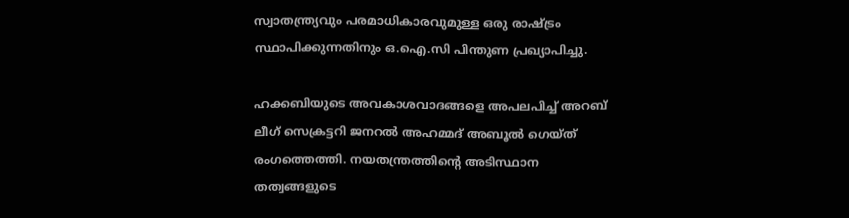സ്വാതന്ത്ര്യവും പരമാധികാരവുമുള്ള ഒരു രാഷ്ട്രം സ്ഥാപിക്കുന്നതിനും ഒ.ഐ.സി പിന്തുണ പ്രഖ്യാപിച്ചു.

ഹക്കബിയുടെ അവകാശവാദങ്ങളെ അപലപിച്ച് അറബ് ലീഗ് സെക്രട്ടറി ജനറല്‍ അഹമ്മദ് അബൂല്‍ ഗെയ്ത് രംഗത്തെത്തി. നയതന്ത്രത്തിന്റെ അടിസ്ഥാന തത്വങ്ങളുടെ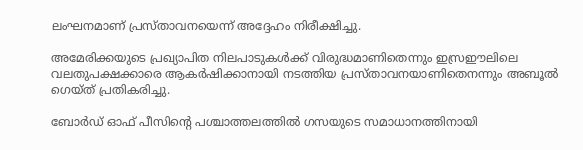ലംഘനമാണ് പ്രസ്താവനയെന്ന് അദ്ദേഹം നിരീക്ഷിച്ചു.

അമേരിക്കയുടെ പ്രഖ്യാപിത നിലപാടുകള്‍ക്ക് വിരുദ്ധമാണിതെന്നും ഇസ്രഈലിലെ വലതുപക്ഷക്കാരെ ആകര്‍ഷിക്കാനായി നടത്തിയ പ്രസ്താവനയാണിതെനന്നും അബൂല്‍ ഗെയ്ത് പ്രതികരിച്ചു.

ബോര്‍ഡ് ഓഫ് പീസിന്റെ പശ്ചാത്തലത്തില്‍ ഗസയുടെ സമാധാനത്തിനായി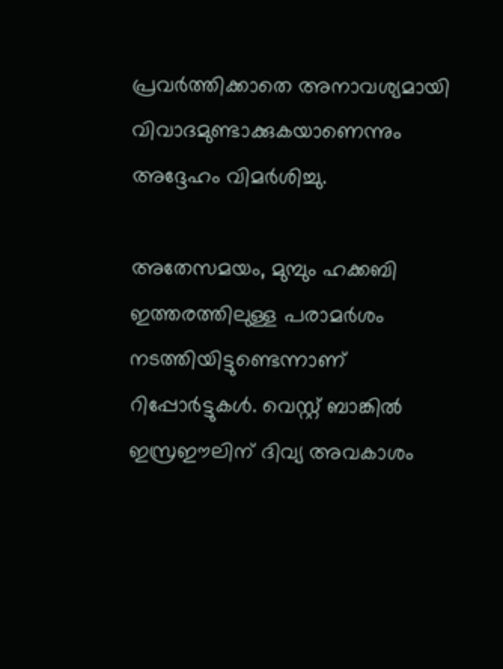പ്രവര്‍ത്തിക്കാതെ അനാവശ്യമായി വിവാദമുണ്ടാക്കുകയാണെന്നും അദ്ദേഹം വിമര്‍ശിച്ചു.

അതേസമയം, മുമ്പും ഹക്കബി ഇത്തരത്തിലുള്ള പരാമര്‍ശം നടത്തിയിട്ടുണ്ടെന്നാണ് റിപ്പോര്‍ട്ടുകള്‍. വെസ്റ്റ് ബാങ്കില്‍ ഇസ്രഈലിന് ദിവ്യ അവകാശം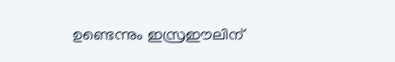ഉണ്ടെന്നും ഇസ്രഈലിന്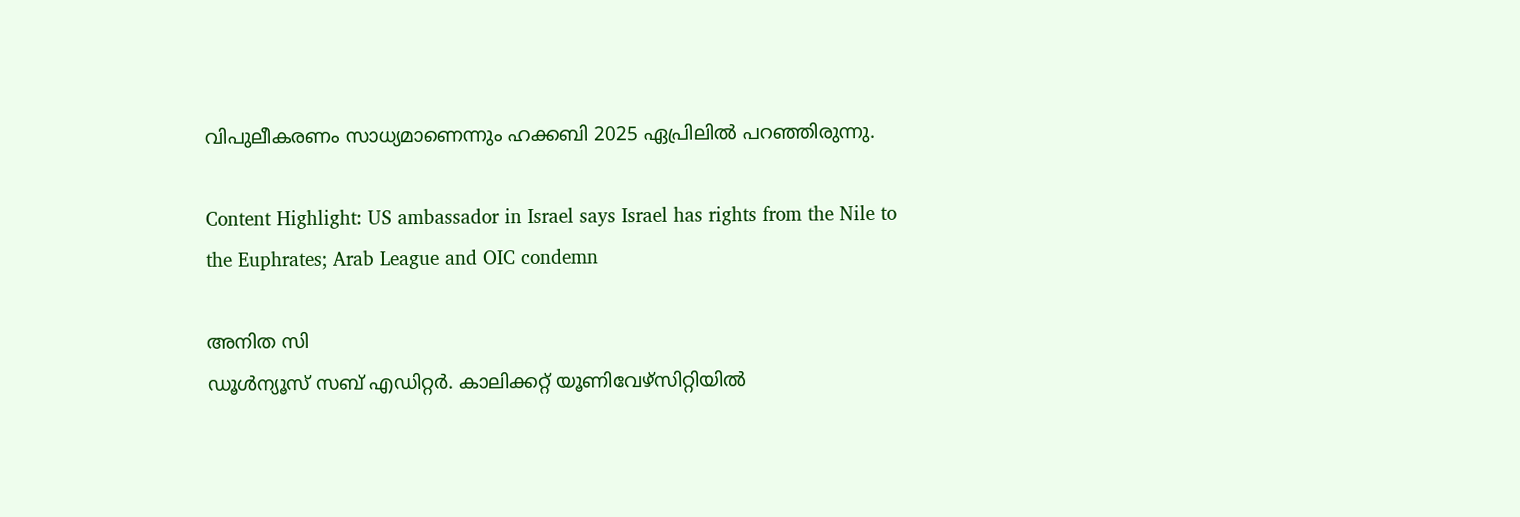വിപുലീകരണം സാധ്യമാണെന്നും ഹക്കബി 2025 ഏപ്രിലില്‍ പറഞ്ഞിരുന്നു.

Content Highlight: US ambassador in Israel says Israel has rights from the Nile to the Euphrates; Arab League and OIC condemn

അനിത സി
ഡൂള്‍ന്യൂസ് സബ് എഡിറ്റര്‍. കാലിക്കറ്റ് യൂണിവേഴ്‌സിറ്റിയില്‍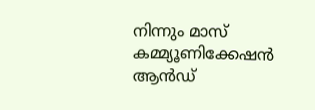നിന്നും മാസ് കമ്മ്യൂണിക്കേഷന്‍ ആന്‍ഡ്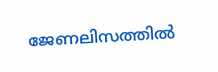ജേണലിസത്തില്‍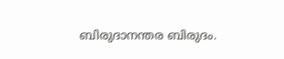ബിരുദാനന്തര ബിരുദം.